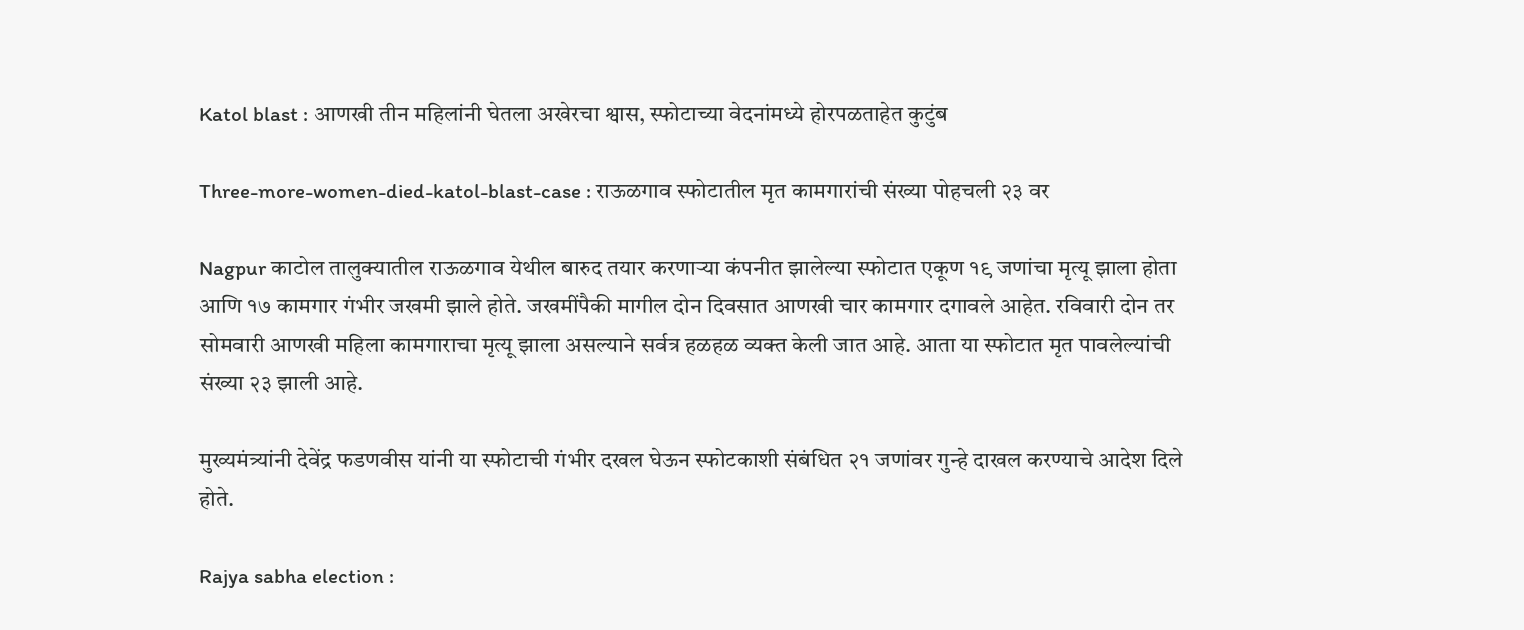Katol blast : आणखी तीन महिलांनी घेतला अखेरचा श्वास, स्फोटाच्या वेदनांमध्ये होरपळताहेत कुटुंब

Three-more-women-died-katol-blast-case : राऊळगाव स्फोटातील मृत कामगारांची संख्या पोहचली २३ वर

Nagpur काटोल तालुक्यातील राऊळगाव येथील बारुद तयार करणाऱ्या कंपनीत झालेल्या स्फोटात एकूण १९ जणांचा मृत्यू झाला होता आणि १७ कामगार गंभीर जखमी झाले होते. जखमींपैकी मागील दोन दिवसात आणखी चार कामगार दगावले आहेत. रविवारी दोन तर सोमवारी आणखी महिला कामगाराचा मृत्यू झाला असल्याने सर्वत्र हळहळ व्यक्त केली जात आहे. आता या स्फोटात मृत पावलेल्यांची संख्या २३ झाली आहे.

मुख्यमंत्र्यांनी देवेंद्र फडणवीस यांनी या स्फोटाची गंभीर दखल घेऊन स्फोटकाशी संबंधित २१ जणांवर गुन्हे दाखल करण्याचे आदेश दिले होते.

Rajya sabha election :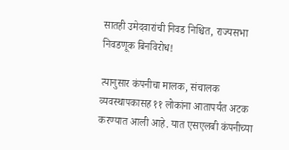सातही उमेदवारांची निवड निश्चित, राज्यसभा निवडणूक बिनविरोध!

त्यानुसार कंपनीचा मालक, संचालक व्यवस्थापकासह ११ लोकांना आतापर्यंत अटक करण्यात आली आहे. यात एसएलबी कंपनीच्या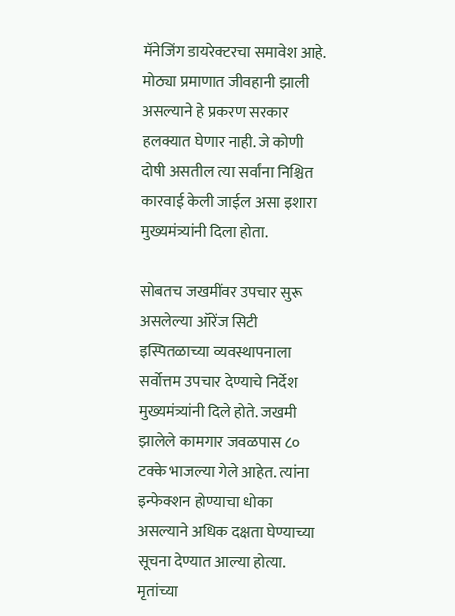मॅनेजिंग डायरेक्टरचा समावेश आहे. मोठ्या प्रमाणात जीवहानी झाली असल्याने हे प्रकरण सरकार हलक्यात घेणार नाही. जे कोणी दोषी असतील त्या सर्वांना निश्चित कारवाई केली जाईल असा इशारा मुख्यमंत्र्यांनी दिला होता.

सोबतच जखमींवर उपचार सुरू असलेल्या ऑरेंज सिटी इस्पितळाच्या व्यवस्थापनाला सर्वोत्तम उपचार देण्याचे निर्देश मुख्यमंत्र्यांनी दिले होते. जखमी झालेले कामगार जवळपास ८० टक्के भाजल्या गेले आहेत. त्यांना इन्फेक्शन होण्याचा धोका असल्याने अधिक दक्षता घेण्याच्या सूचना देण्यात आल्या होत्या. मृतांच्या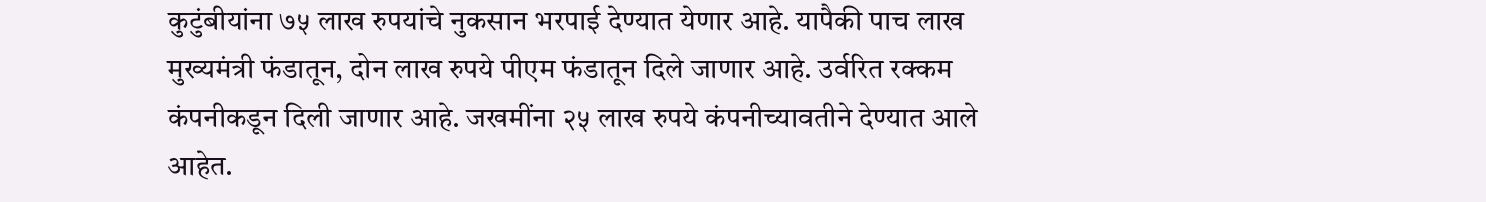कुटुंबीयांना ७५ लाख रुपयांचे नुकसान भरपाई देण्यात येणार आहे. यापैकी पाच लाख मुख्यमंत्री फंडातून, दोन लाख रुपये पीएम फंडातून दिले जाणार आहे. उर्वरित रक्कम कंपनीकडून दिली जाणार आहे. जखमींना २५ लाख रुपये कंपनीच्यावतीने देण्यात आले आहेत.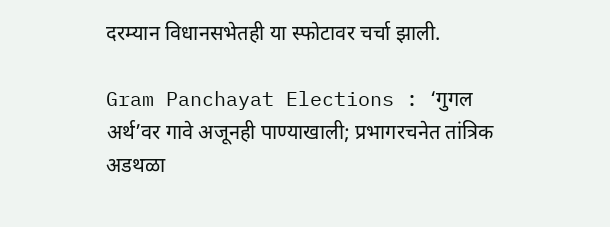दरम्यान विधानसभेतही या स्फोटावर चर्चा झाली.

Gram Panchayat Elections : ‘गुगल अर्थ’वर गावे अजूनही पाण्याखाली; प्रभागरचनेत तांत्रिक अडथळा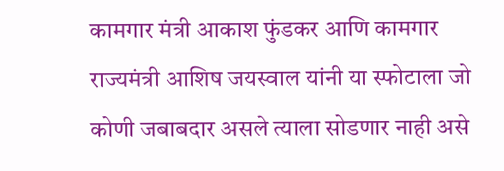कामगार मंत्री आकाश फुंडकर आणि कामगार राज्यमंत्री आशिष जयस्वाल यांनी या स्फोटाला जो कोणी जबाबदार असले त्याला सोडणार नाही असे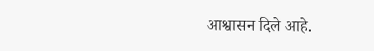आश्वासन दिले आहे.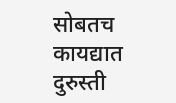सोबतच कायद्यात दुरुस्ती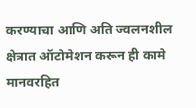करण्याचा आणि अति ज्वलनशील क्षेत्रात ऑटोमेशन करून ही कामे मानवरहित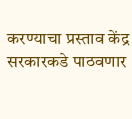करण्याचा प्रस्ताव केंद्र सरकारकडे पाठवणार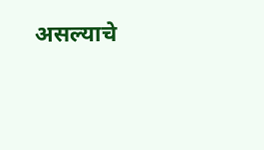असल्याचे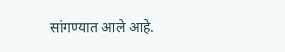सांगण्यात आले आहे.